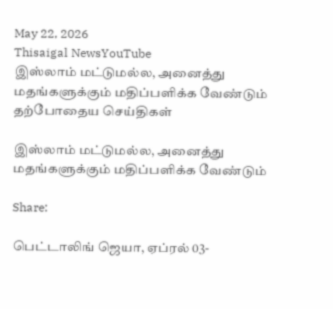May 22, 2026
Thisaigal NewsYouTube
இஸ்லாம் மட்டுமல்ல, அனைத்து மதங்களுக்கும் மதிப்பளிக்க வேண்டும்
தற்போதைய செய்திகள்

இஸ்லாம் மட்டுமல்ல, அனைத்து மதங்களுக்கும் மதிப்பளிக்க வேண்டும்

Share:

பெட்டாலிங் ஜெயா, ஏப்ரல் 03-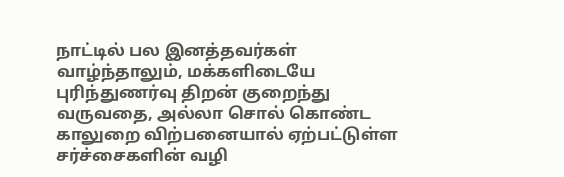நாட்டில் பல இனத்தவர்கள் வாழ்ந்தாலும், மக்களிடையே புரிந்துணர்வு திறன் குறைந்து வருவதை, அல்லா சொல் கொண்ட காலுறை விற்பனையால் ஏற்பட்டுள்ள சர்ச்சைகளின் வழி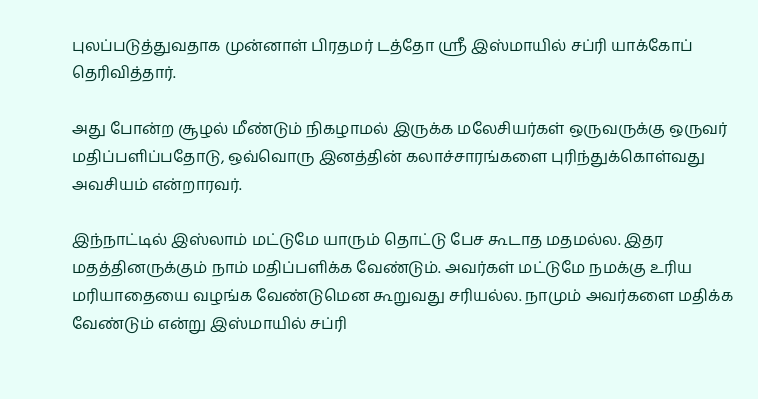புலப்படுத்துவதாக முன்னாள் பிரதமர் டத்தோ ஸ்ரீ இஸ்மாயில் சப்ரி யாக்கோப் தெரிவித்தார்.

அது போன்ற சூழல் மீண்டும் நிகழாமல் இருக்க மலேசியர்கள் ஒருவருக்கு ஒருவர் மதிப்பளிப்பதோடு, ஒவ்வொரு இனத்தின் கலாச்சாரங்களை புரிந்துக்கொள்வது அவசியம் என்றாரவர்.

இந்நாட்டில் இஸ்லாம் மட்டுமே யாரும் தொட்டு பேச கூடாத மதமல்ல. இதர மதத்தினருக்கும் நாம் மதிப்பளிக்க வேண்டும். அவர்கள் மட்டுமே நமக்கு உரிய மரியாதையை வழங்க வேண்டுமென கூறுவது சரியல்ல. நாமும் அவர்களை மதிக்க வேண்டும் என்று இஸ்மாயில் சப்ரி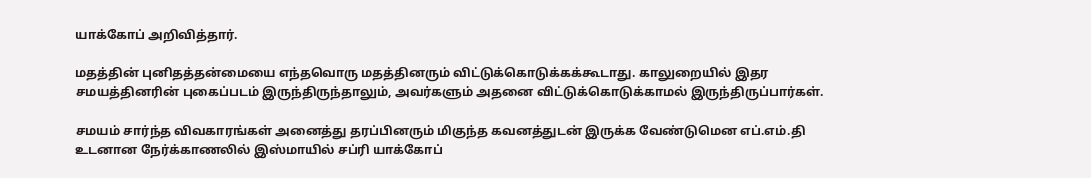யாக்கோப் அறிவித்தார்.

மதத்தின் புனிதத்தன்மையை எந்தவொரு மதத்தினரும் விட்டுக்கொடுக்கக்கூடாது. காலுறையில் இதர சமயத்தினரின் புகைப்படம் இருந்திருந்தாலும், அவர்களும் அதனை விட்டுக்கொடுக்காமல் இருந்திருப்பார்கள்.

சமயம் சார்ந்த விவகாரங்கள் அனைத்து தரப்பினரும் மிகுந்த கவனத்துடன் இருக்க வேண்டுமென எப்.எம்.தி உடனான நேர்க்காணலில் இஸ்மாயில் சப்ரி யாக்கோப்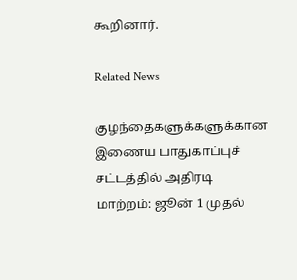கூறினார்.

Related News

குழந்தைகளுக்களுக்கான இணைய பாதுகாப்புச் சட்டத்தில் அதிரடி மாற்றம்: ஜூன் 1 முதல்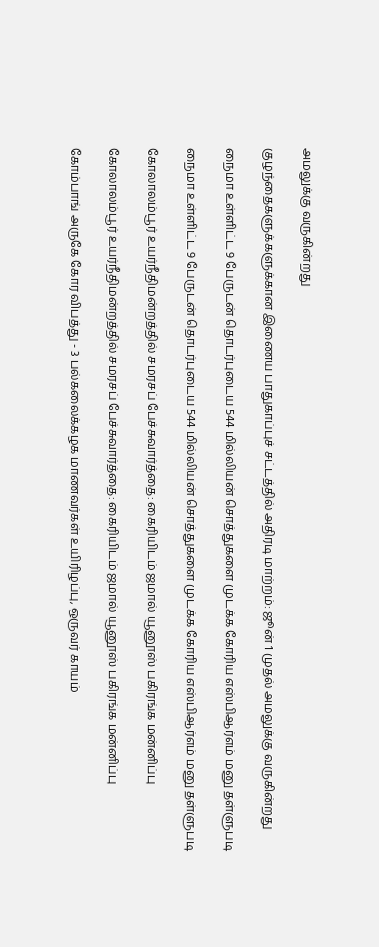அமலுக்கு வருகின்றது

குழந்தைகளுக்களுக்கான இணைய பாதுகாப்புச் சட்டத்தில் அதிரடி மாற்றம்: ஜூன் 1 முதல் அமலுக்கு வருகின்றது

நைமா உள்ளிட்ட 9 பேருடன் தொடர்புடைய 544 மில்லியன் சொத்துகளை முடக்க கோரிய எஸ்பிஆர்எம் மனு தள்ளுபடி

நைமா உள்ளிட்ட 9 பேருடன் தொடர்புடைய 544 மில்லியன் சொத்துகளை முடக்க கோரிய எஸ்பிஆர்எம் மனு தள்ளுபடி

கோலாலம்பூர் உயர்நீதிமன்றத்தில் சமரசப் பேச்சுவார்த்தை: கைரியிடம் ஜமால் யூனூஸ் பகிரங்க மன்னிப்பு

கோலாலம்பூர் உயர்நீதிமன்றத்தில் சமரசப் பேச்சுவார்த்தை: கைரியிடம் ஜமால் யூனூஸ் பகிரங்க மன்னிப்பு

கோம்பாங் அருகே கோர விபத்து - 3 பல்கலைக்கழக மாணவர்கள் உயிரிழப்பு, ஒருவர் காயம்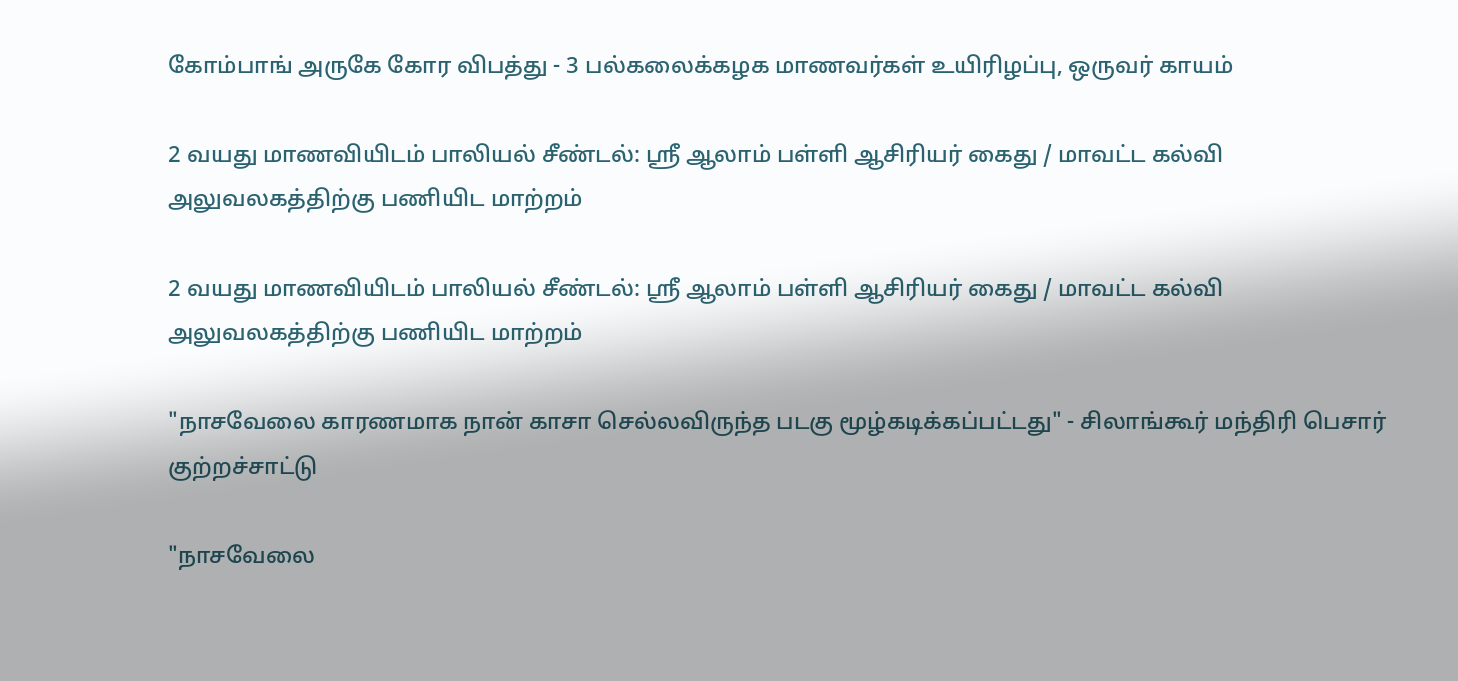கோம்பாங் அருகே கோர விபத்து - 3 பல்கலைக்கழக மாணவர்கள் உயிரிழப்பு, ஒருவர் காயம்

2 வயது மாணவியிடம் பாலியல் சீண்டல்: ஸ்ரீ ஆலாம் பள்ளி ஆசிரியர் கைது / மாவட்ட கல்வி அலுவலகத்திற்கு பணியிட மாற்றம்

2 வயது மாணவியிடம் பாலியல் சீண்டல்: ஸ்ரீ ஆலாம் பள்ளி ஆசிரியர் கைது / மாவட்ட கல்வி அலுவலகத்திற்கு பணியிட மாற்றம்

"நாசவேலை காரணமாக நான் காசா செல்லவிருந்த படகு மூழ்கடிக்கப்பட்டது" - சிலாங்கூர் மந்திரி பெசார் குற்றச்சாட்டு

"நாசவேலை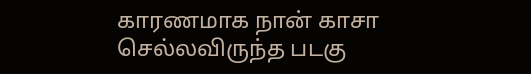காரணமாக நான் காசா செல்லவிருந்த படகு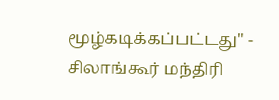மூழ்கடிக்கப்பட்டது" - சிலாங்கூர் மந்திரி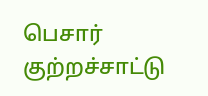பெசார் குற்றச்சாட்டு